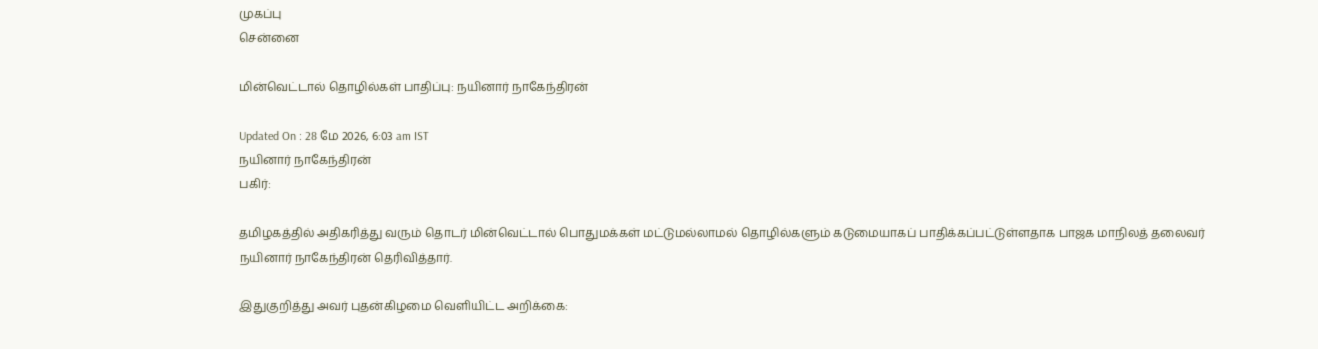முகப்பு
சென்னை

மின்வெட்டால் தொழில்கள் பாதிப்பு: நயினார் நாகேந்திரன்

Updated On : 28 மே 2026, 6:03 am IST
நயினார் நாகேந்திரன்
பகிர்:

தமிழகத்தில் அதிகரித்து வரும் தொடர் மின்வெட்டால் பொதுமக்கள் மட்டுமல்லாமல் தொழில்களும் கடுமையாகப் பாதிக்கப்பட்டுள்ளதாக பாஜக மாநிலத் தலைவர் நயினார் நாகேந்திரன் தெரிவித்தார்.

இதுகுறித்து அவர் புதன்கிழமை வெளியிட்ட அறிக்கை: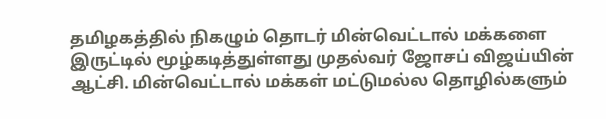தமிழகத்தில் நிகழும் தொடர் மின்வெட்டால் மக்களை இருட்டில் மூழ்கடித்துள்ளது முதல்வர் ஜோசப் விஜய்யின் ஆட்சி. மின்வெட்டால் மக்கள் மட்டுமல்ல தொழில்களும்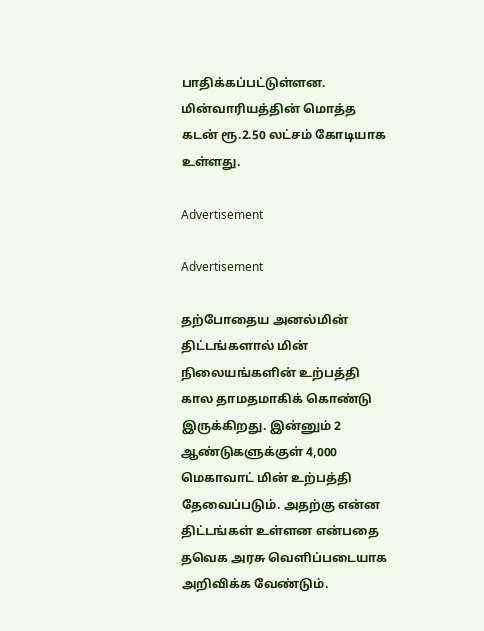பாதிக்கப்பட்டுள்ளன. மின்வாரியத்தின் மொத்த கடன் ரூ.2.50 லட்சம் கோடியாக உள்ளது.

Advertisement

Advertisement

தற்போதைய அனல்மின் திட்டங்களால் மின் நிலையங்களின் உற்பத்தி கால தாமதமாகிக் கொண்டு இருக்கிறது. இன்னும் 2 ஆண்டுகளுக்குள் 4,000 மெகாவாட் மின் உற்பத்தி தேவைப்படும். அதற்கு என்ன திட்டங்கள் உள்ளன என்பதை தவெக அரசு வெளிப்படையாக அறிவிக்க வேண்டும்.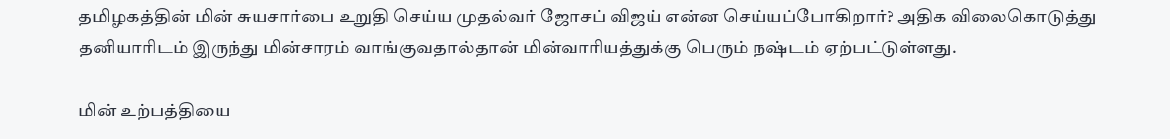தமிழகத்தின் மின் சுயசார்பை உறுதி செய்ய முதல்வர் ஜோசப் விஜய் என்ன செய்யப்போகிறார்? அதிக விலைகொடுத்து தனியாரிடம் இருந்து மின்சாரம் வாங்குவதால்தான் மின்வாரியத்துக்கு பெரும் நஷ்டம் ஏற்பட்டுள்ளது.

மின் உற்பத்தியை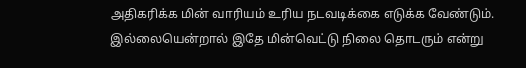அதிகரிக்க மின் வாரியம் உரிய நடவடிக்கை எடுக்க வேண்டும். இல்லையென்றால் இதே மின்வெட்டு நிலை தொடரும் என்று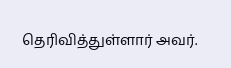தெரிவித்துள்ளார் அவர்.